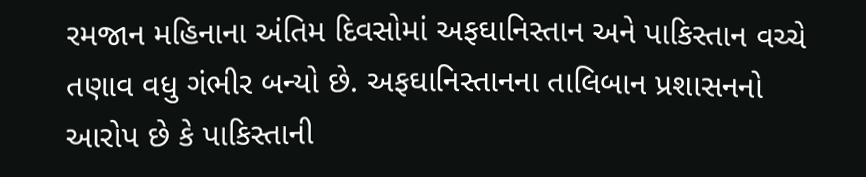રમજાન મહિનાના અંતિમ દિવસોમાં અફઘાનિસ્તાન અને પાકિસ્તાન વચ્ચે તણાવ વધુ ગંભીર બન્યો છે. અફઘાનિસ્તાનના તાલિબાન પ્રશાસનનો આરોપ છે કે પાકિસ્તાની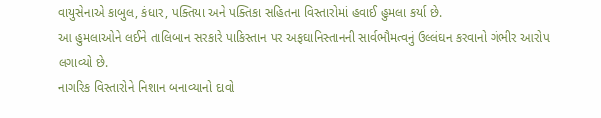વાયુસેનાએ કાબુલ, કંધાર, પક્તિયા અને પક્તિકા સહિતના વિસ્તારોમાં હવાઈ હુમલા કર્યા છે.
આ હુમલાઓને લઈને તાલિબાન સરકારે પાકિસ્તાન પર અફઘાનિસ્તાનની સાર્વભૌમત્વનું ઉલ્લંઘન કરવાનો ગંભીર આરોપ લગાવ્યો છે.
નાગરિક વિસ્તારોને નિશાન બનાવ્યાનો દાવો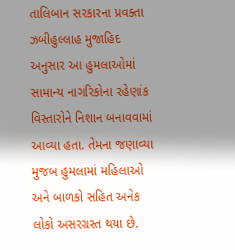તાલિબાન સરકારના પ્રવક્તા ઝબીહુલ્લાહ મુજાહિદ અનુસાર આ હુમલાઓમાં સામાન્ય નાગરિકોના રહેણાંક વિસ્તારોને નિશાન બનાવવામાં આવ્યા હતા. તેમના જણાવ્યા મુજબ હુમલામાં મહિલાઓ અને બાળકો સહિત અનેક લોકો અસરગ્રસ્ત થયા છે.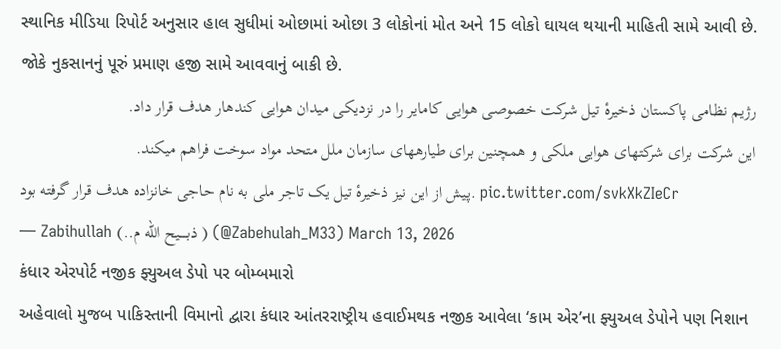સ્થાનિક મીડિયા રિપોર્ટ અનુસાર હાલ સુધીમાં ઓછામાં ઓછા 3 લોકોનાં મોત અને 15 લોકો ઘાયલ થયાની માહિતી સામે આવી છે. જોકે નુકસાનનું પૂરું પ્રમાણ હજી સામે આવવાનું બાકી છે.
رژیم نظامی پاکستان ذخیرهٔ تیل شرکت خصوصی هوایی کامایر را در نزدیکی میدان هوایی کندهار هدف قرار داد.
این شرکت برای شرکتهای هوایی ملکی و همچنین برای طیارههای سازمان ملل متحد مواد سوخت فراهم میکند.
پیش از این نیز ذخیرهٔ تیل یک تاجر ملی به نام حاجی خانزاده هدف قرار گرفته بود. pic.twitter.com/svkXkZIeCr
— Zabihullah (..ذبـــــیح الله م ) (@Zabehulah_M33) March 13, 2026
કંધાર એરપોર્ટ નજીક ફ્યુઅલ ડેપો પર બોમ્બમારો
અહેવાલો મુજબ પાકિસ્તાની વિમાનો દ્વારા કંધાર આંતરરાષ્ટ્રીય હવાઈમથક નજીક આવેલા ‘કામ એર’ના ફ્યુઅલ ડેપોને પણ નિશાન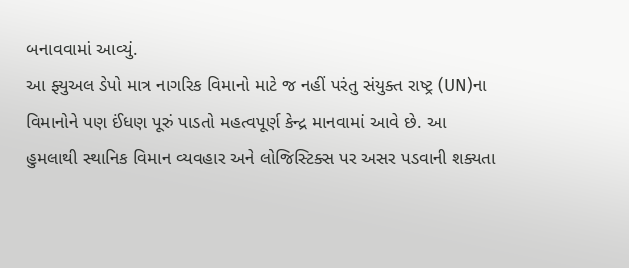બનાવવામાં આવ્યું.
આ ફ્યુઅલ ડેપો માત્ર નાગરિક વિમાનો માટે જ નહીં પરંતુ સંયુક્ત રાષ્ટ્ર (UN)ના વિમાનોને પણ ઈંધણ પૂરું પાડતો મહત્વપૂર્ણ કેન્દ્ર માનવામાં આવે છે. આ હુમલાથી સ્થાનિક વિમાન વ્યવહાર અને લોજિસ્ટિક્સ પર અસર પડવાની શક્યતા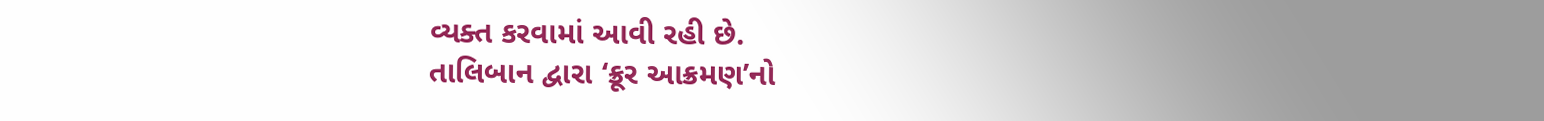વ્યક્ત કરવામાં આવી રહી છે.
તાલિબાન દ્વારા ‘ક્રૂર આક્રમણ’નો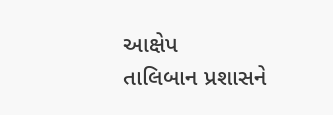આક્ષેપ
તાલિબાન પ્રશાસને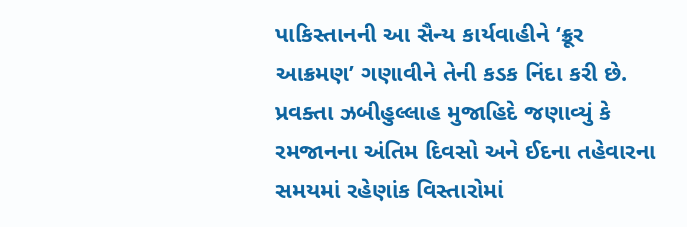પાકિસ્તાનની આ સૈન્ય કાર્યવાહીને ‘ક્રૂર આક્રમણ’ ગણાવીને તેની કડક નિંદા કરી છે.
પ્રવક્તા ઝબીહુલ્લાહ મુજાહિદે જણાવ્યું કે રમજાનના અંતિમ દિવસો અને ઈદના તહેવારના સમયમાં રહેણાંક વિસ્તારોમાં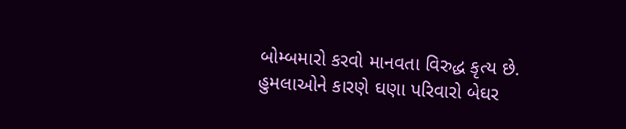બોમ્બમારો કરવો માનવતા વિરુદ્ધ કૃત્ય છે.
હુમલાઓને કારણે ઘણા પરિવારો બેઘર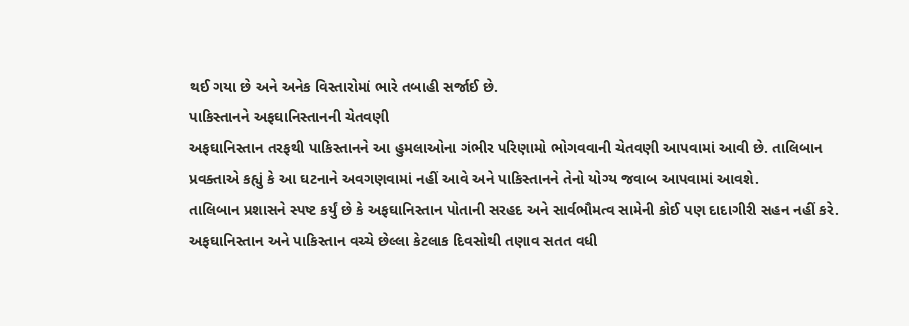થઈ ગયા છે અને અનેક વિસ્તારોમાં ભારે તબાહી સર્જાઈ છે.
પાકિસ્તાનને અફઘાનિસ્તાનની ચેતવણી
અફઘાનિસ્તાન તરફથી પાકિસ્તાનને આ હુમલાઓના ગંભીર પરિણામો ભોગવવાની ચેતવણી આપવામાં આવી છે. તાલિબાન પ્રવક્તાએ કહ્યું કે આ ઘટનાને અવગણવામાં નહીં આવે અને પાકિસ્તાનને તેનો યોગ્ય જવાબ આપવામાં આવશે.
તાલિબાન પ્રશાસને સ્પષ્ટ કર્યું છે કે અફઘાનિસ્તાન પોતાની સરહદ અને સાર્વભૌમત્વ સામેની કોઈ પણ દાદાગીરી સહન નહીં કરે.
અફઘાનિસ્તાન અને પાકિસ્તાન વચ્ચે છેલ્લા કેટલાક દિવસોથી તણાવ સતત વધી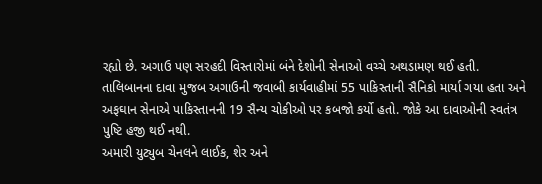રહ્યો છે. અગાઉ પણ સરહદી વિસ્તારોમાં બંને દેશોની સેનાઓ વચ્ચે અથડામણ થઈ હતી.
તાલિબાનના દાવા મુજબ અગાઉની જવાબી કાર્યવાહીમાં 55 પાકિસ્તાની સૈનિકો માર્યા ગયા હતા અને અફઘાન સેનાએ પાકિસ્તાનની 19 સૈન્ય ચોકીઓ પર કબજો કર્યો હતો. જોકે આ દાવાઓની સ્વતંત્ર પુષ્ટિ હજી થઈ નથી.
અમારી યુટ્યુબ ચેનલને લાઈક, શેર અને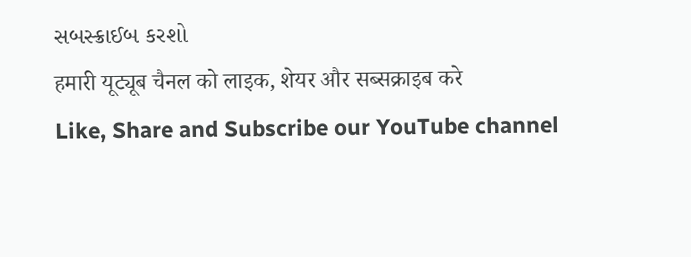સબસ્ક્રાઈબ કરશો
हमारी यूट्यूब चैनल को लाइक, शेयर और सब्सक्राइब करे
Like, Share and Subscribe our YouTube channel